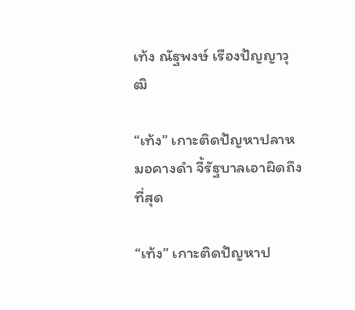เท้ง ณัฐพงษ์ เรืองปัญญาวุฒิ

“เท้ง” เกาะติดปัญหาปลาหมอคางดำ จี้รัฐบาลเอาผิดถึงที่สุด

“เท้ง” เกาะติดปัญหาป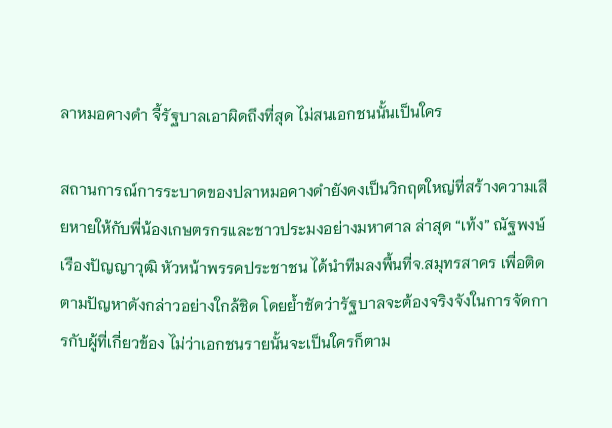ลาหมอคางดำ จี้รัฐบาลเอาผิดถึงที่สุด ไม่สนเอกชนนั้นเป็นใคร

สถานการณ์การระบาดของปลาหมอคางดำยังคงเป็นวิกฤตใหญ่ที่สร้างความเสียหายให้กับพี่น้องเกษตรกรและชาวประมงอย่างมหาศาล ล่าสุด “เท้ง” ณัฐพงษ์ เรืองปัญญาวุฒิ หัวหน้าพรรคประชาชน ได้นำทีมลงพื้นที่จ.สมุทรสาคร เพื่อติดตามปัญหาดังกล่าวอย่างใกล้ชิด โดยย้ำชัดว่ารัฐบาลจะต้องจริงจังในการจัดการกับผู้ที่เกี่ยวข้อง ไม่ว่าเอกชนรายนั้นจะเป็นใครก็ตาม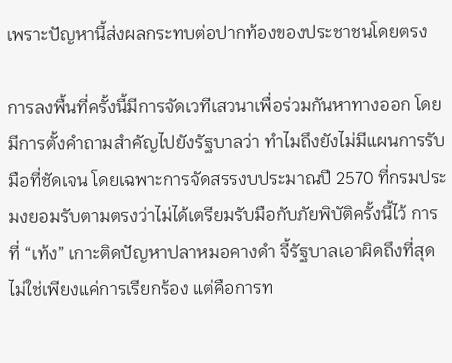เพราะปัญหานี้ส่งผลกระทบต่อปากท้องของประชาชนโดยตรง

การลงพื้นที่ครั้งนี้มีการจัดเวทีเสวนาเพื่อร่วมกันหาทางออก โดยมีการตั้งคำถามสำคัญไปยังรัฐบาลว่า ทำไมถึงยังไม่มีแผนการรับมือที่ชัดเจน โดยเฉพาะการจัดสรรงบประมาณปี 2570 ที่กรมประมงยอมรับตามตรงว่าไม่ได้เตรียมรับมือกับภัยพิบัติครั้งนี้ไว้ การที่ “เท้ง” เกาะติดปัญหาปลาหมอคางดำ จี้รัฐบาลเอาผิดถึงที่สุด ไม่ใช่เพียงแค่การเรียกร้อง แต่คือการท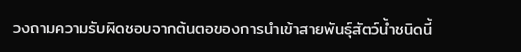วงถามความรับผิดชอบจากต้นตอของการนำเข้าสายพันธุ์สัตว์น้ำชนิดนี้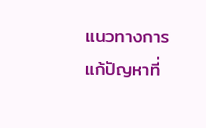แนวทางการแก้ปัญหาที่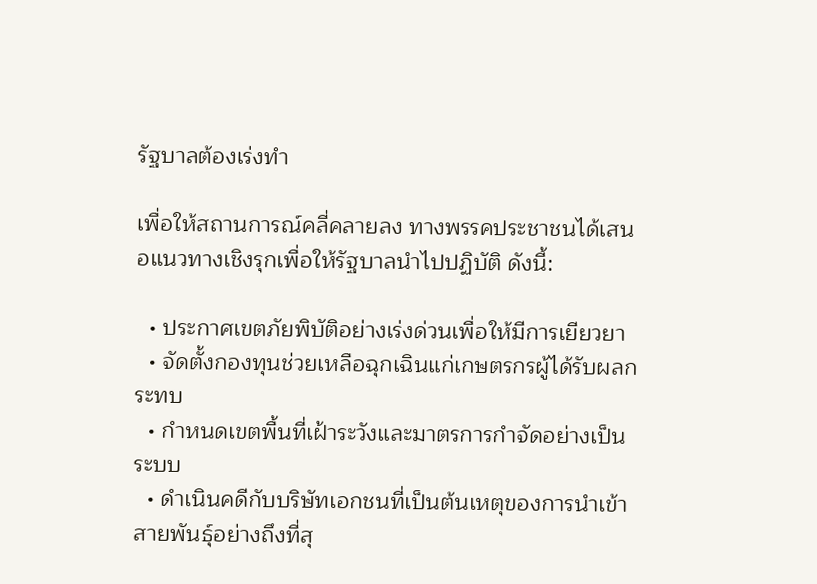รัฐบาลต้องเร่งทำ

เพื่อให้สถานการณ์คลี่คลายลง ทางพรรคประชาชนได้เสนอแนวทางเชิงรุกเพื่อให้รัฐบาลนำไปปฏิบัติ ดังนี้:

  • ประกาศเขตภัยพิบัติอย่างเร่งด่วนเพื่อให้มีการเยียวยา
  • จัดตั้งกองทุนช่วยเหลือฉุกเฉินแก่เกษตรกรผู้ได้รับผลกระทบ
  • กำหนดเขตพื้นที่เฝ้าระวังและมาตรการกำจัดอย่างเป็นระบบ
  • ดำเนินคดีกับบริษัทเอกชนที่เป็นต้นเหตุของการนำเข้าสายพันธุ์อย่างถึงที่สุ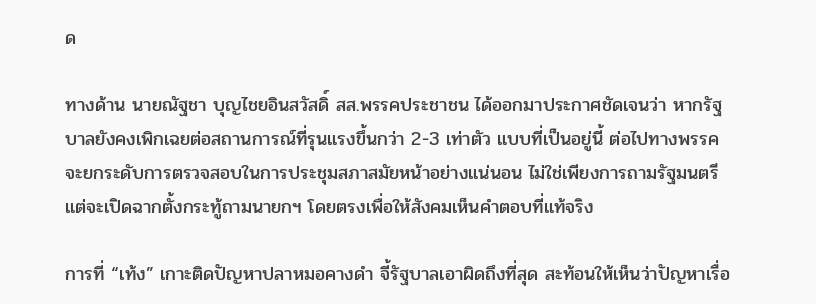ด

ทางด้าน นายณัฐชา บุญไชยอินสวัสดิ์ สส.พรรคประชาชน ได้ออกมาประกาศชัดเจนว่า หากรัฐบาลยังคงเพิกเฉยต่อสถานการณ์ที่รุนแรงขึ้นกว่า 2-3 เท่าตัว แบบที่เป็นอยู่นี้ ต่อไปทางพรรคจะยกระดับการตรวจสอบในการประชุมสภาสมัยหน้าอย่างแน่นอน ไม่ใช่เพียงการถามรัฐมนตรี แต่จะเปิดฉากตั้งกระทู้ถามนายกฯ โดยตรงเพื่อให้สังคมเห็นคำตอบที่แท้จริง

การที่ “เท้ง” เกาะติดปัญหาปลาหมอคางดำ จี้รัฐบาลเอาผิดถึงที่สุด สะท้อนให้เห็นว่าปัญหาเรื่อ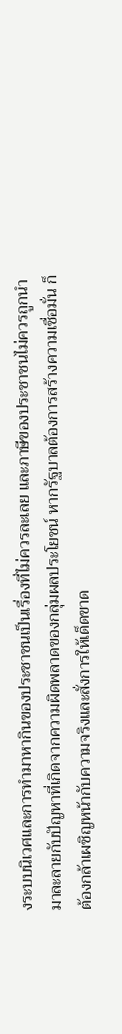งระบบนิเวศและการทำมาหากินของประชาชนเป็นเรื่องที่ไม่ควรละเลย และภาษีของประชาชนไม่ควรถูกนำมาละลายกับปัญหาที่เกิดจากความผิดพลาดของกลุ่มผลประโยชน์ หากรัฐบาลต้องการสร้างความเชื่อมั่น ก็ต้องกล้าเผชิญหน้ากับความจริงและสั่งการให้เด็ดขาด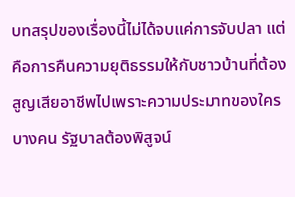บทสรุปของเรื่องนี้ไม่ได้จบแค่การจับปลา แต่คือการคืนความยุติธรรมให้กับชาวบ้านที่ต้องสูญเสียอาชีพไปเพราะความประมาทของใครบางคน รัฐบาลต้องพิสูจน์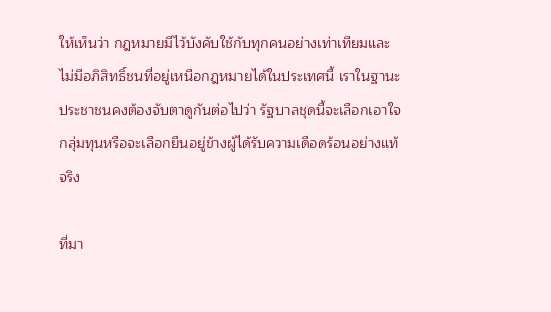ให้เห็นว่า กฎหมายมีไว้บังคับใช้กับทุกคนอย่างเท่าเทียมและไม่มีอภิสิทธิ์ชนที่อยู่เหนือกฎหมายได้ในประเทศนี้ เราในฐานะประชาชนคงต้องจับตาดูกันต่อไปว่า รัฐบาลชุดนี้จะเลือกเอาใจกลุ่มทุนหรือจะเลือกยืนอยู่ข้างผู้ได้รับความเดือดร้อนอย่างแท้จริง

ที่มา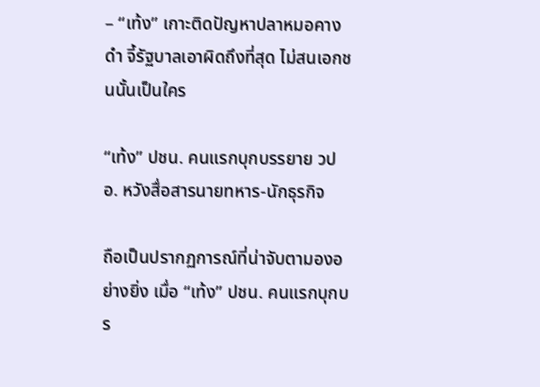– “เท้ง” เกาะติดปัญหาปลาหมอคางดำ จี้รัฐบาลเอาผิดถึงที่สุด ไม่สนเอกชนนั้นเป็นใคร

“เท้ง” ปชน. คนแรกบุกบรรยาย วปอ. หวังสื่อสารนายทหาร-นักธุรกิจ

ถือเป็นปรากฏการณ์ที่น่าจับตามองอย่างยิ่ง เมื่อ “เท้ง” ปชน. คนแรกบุกบร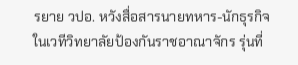รยาย วปอ. หวังสื่อสารนายทหาร-นักธุรกิจ ในเวทีวิทยาลัยป้องกันราชอาณาจักร รุ่นที่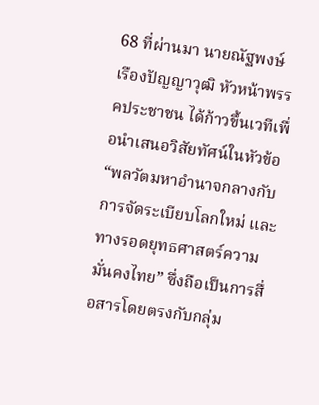68 ที่ผ่านมา นายณัฐพงษ์ เรืองปัญญาวุฒิ หัวหน้าพรรคประชาชน ได้ก้าวขึ้นเวทีเพื่อนำเสนอวิสัยทัศน์ในหัวข้อ “พลวัตมหาอำนาจกลางกับการจัดระเบียบโลกใหม่ และทางรอดยุทธศาสตร์ความมั่นคงไทย” ซึ่งถือเป็นการสื่อสารโดยตรงกับกลุ่ม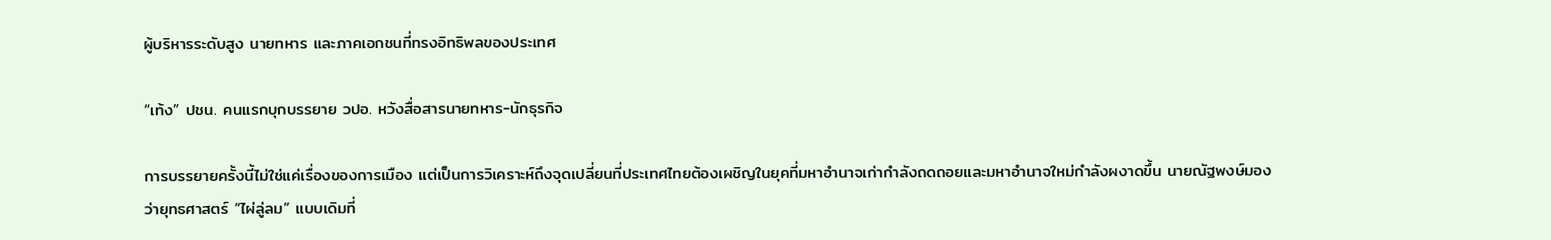ผู้บริหารระดับสูง นายทหาร และภาคเอกชนที่ทรงอิทธิพลของประเทศ

“เท้ง” ปชน. คนแรกบุกบรรยาย วปอ. หวังสื่อสารนายทหาร-นักธุรกิจ

การบรรยายครั้งนี้ไม่ใช่แค่เรื่องของการเมือง แต่เป็นการวิเคราะห์ถึงจุดเปลี่ยนที่ประเทศไทยต้องเผชิญในยุคที่มหาอำนาจเก่ากำลังถดถอยและมหาอำนาจใหม่กำลังผงาดขึ้น นายณัฐพงษ์มองว่ายุทธศาสตร์ “ไผ่ลู่ลม” แบบเดิมที่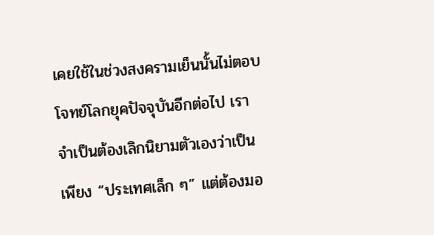เคยใช้ในช่วงสงครามเย็นนั้นไม่ตอบโจทย์โลกยุคปัจจุบันอีกต่อไป เราจำเป็นต้องเลิกนิยามตัวเองว่าเป็นเพียง “ประเทศเล็ก ๆ” แต่ต้องมอ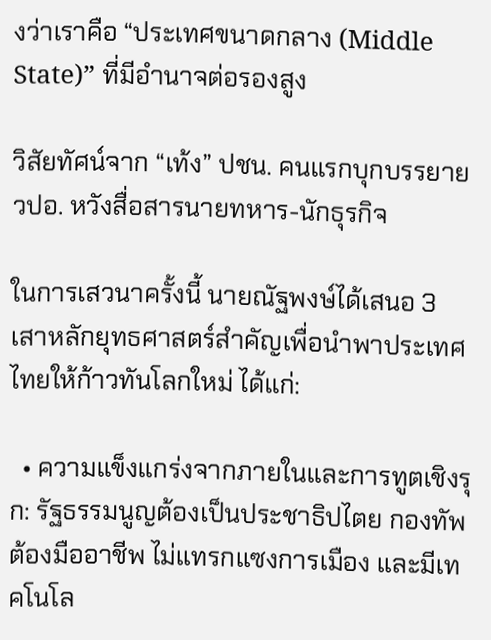งว่าเราคือ “ประเทศขนาดกลาง (Middle State)” ที่มีอำนาจต่อรองสูง

วิสัยทัศน์จาก “เท้ง” ปชน. คนแรกบุกบรรยาย วปอ. หวังสื่อสารนายทหาร-นักธุรกิจ

ในการเสวนาครั้งนี้ นายณัฐพงษ์ได้เสนอ 3 เสาหลักยุทธศาสตร์สำคัญเพื่อนำพาประเทศไทยให้ก้าวทันโลกใหม่ ได้แก่:

  • ความแข็งแกร่งจากภายในและการทูตเชิงรุก: รัฐธรรมนูญต้องเป็นประชาธิปไตย กองทัพต้องมืออาชีพ ไม่แทรกแซงการเมือง และมีเทคโนโล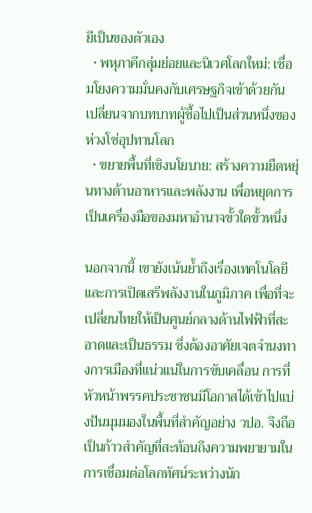ยีเป็นของตัวเอง
  • พหุภาคีกลุ่มย่อยและนิเวศโลกใหม่: เชื่อมโยงความมั่นคงกับเศรษฐกิจเข้าด้วยกัน เปลี่ยนจากบทบาทผู้ซื้อไปเป็นส่วนหนึ่งของห่วงโซ่อุปทานโลก
  • ขยายพื้นที่เชิงนโยบาย: สร้างความยืดหยุ่นทางด้านอาหารและพลังงาน เพื่อหยุดการเป็นเครื่องมือของมหาอำนาจขั้วใดขั้วหนึ่ง

นอกจากนี้ เขายังเน้นย้ำถึงเรื่องเทคโนโลยีและการเปิดเสรีพลังงานในภูมิภาค เพื่อที่จะเปลี่ยนไทยให้เป็นศูนย์กลางด้านไฟฟ้าที่สะอาดและเป็นธรรม ซึ่งต้องอาศัยเจตจำนงทางการเมืองที่แน่วแน่ในการขับเคลื่อน การที่หัวหน้าพรรคประชาชนมีโอกาสได้เข้าไปแบ่งปันมุมมองในพื้นที่สำคัญอย่าง วปอ. จึงถือเป็นก้าวสำคัญที่สะท้อนถึงความพยายามในการเชื่อมต่อโลกทัศน์ระหว่างนัก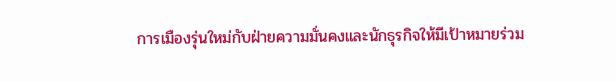การเมืองรุ่นใหม่กับฝ่ายความมั่นคงและนักธุรกิจให้มีเป้าหมายร่วม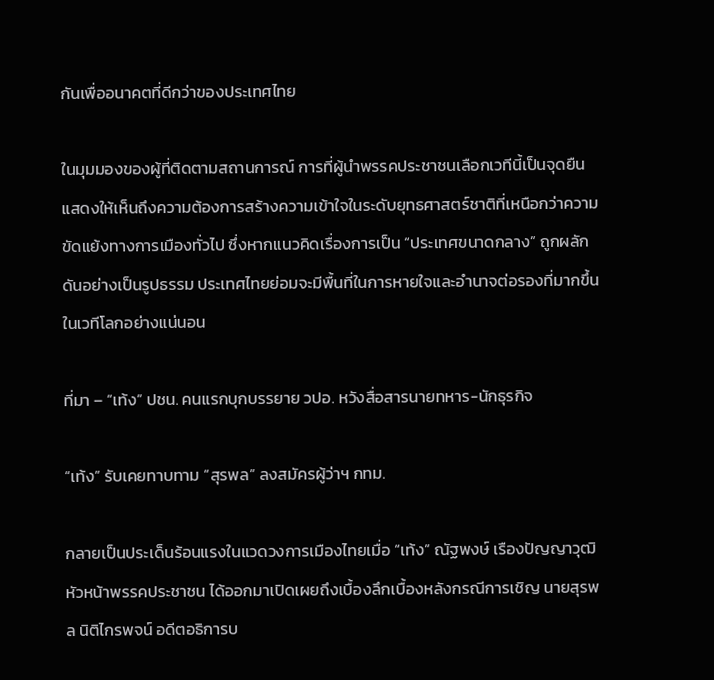กันเพื่ออนาคตที่ดีกว่าของประเทศไทย

ในมุมมองของผู้ที่ติดตามสถานการณ์ การที่ผู้นำพรรคประชาชนเลือกเวทีนี้เป็นจุดยืน แสดงให้เห็นถึงความต้องการสร้างความเข้าใจในระดับยุทธศาสตร์ชาติที่เหนือกว่าความขัดแย้งทางการเมืองทั่วไป ซึ่งหากแนวคิดเรื่องการเป็น “ประเทศขนาดกลาง” ถูกผลักดันอย่างเป็นรูปธรรม ประเทศไทยย่อมจะมีพื้นที่ในการหายใจและอำนาจต่อรองที่มากขึ้นในเวทีโลกอย่างแน่นอน

ที่มา – “เท้ง” ปชน. คนแรกบุกบรรยาย วปอ. หวังสื่อสารนายทหาร-นักธุรกิจ

“เท้ง” รับเคยทาบทาม “สุรพล” ลงสมัครผู้ว่าฯ กทม.

กลายเป็นประเด็นร้อนแรงในแวดวงการเมืองไทยเมื่อ “เท้ง” ณัฐพงษ์ เรืองปัญญาวุฒิ หัวหน้าพรรคประชาชน ได้ออกมาเปิดเผยถึงเบื้องลึกเบื้องหลังกรณีการเชิญ นายสุรพล นิติไกรพจน์ อดีตอธิการบ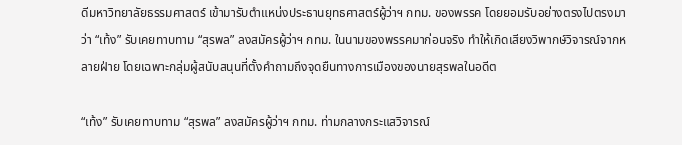ดีมหาวิทยาลัยธรรมศาสตร์ เข้ามารับตำแหน่งประธานยุทธศาสตร์ผู้ว่าฯ กทม. ของพรรค โดยยอมรับอย่างตรงไปตรงมาว่า “เท้ง” รับเคยทาบทาม “สุรพล” ลงสมัครผู้ว่าฯ กทม. ในนามของพรรคมาก่อนจริง ทำให้เกิดเสียงวิพากษ์วิจารณ์จากหลายฝ่าย โดยเฉพาะกลุ่มผู้สนับสนุนที่ตั้งคำถามถึงจุดยืนทางการเมืองของนายสุรพลในอดีต

“เท้ง” รับเคยทาบทาม “สุรพล” ลงสมัครผู้ว่าฯ กทม. ท่ามกลางกระแสวิจารณ์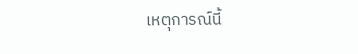เหตุการณ์นี้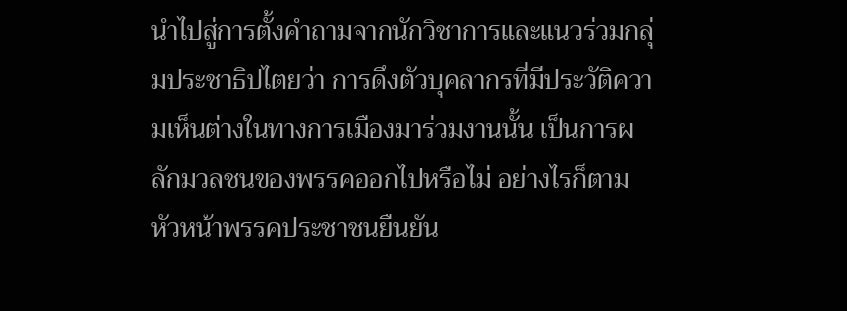นำไปสู่การตั้งคำถามจากนักวิชาการและแนวร่วมกลุ่มประชาธิปไตยว่า การดึงตัวบุคลากรที่มีประวัติความเห็นต่างในทางการเมืองมาร่วมงานนั้น เป็นการผลักมวลชนของพรรคออกไปหรือไม่ อย่างไรก็ตาม หัวหน้าพรรคประชาชนยืนยัน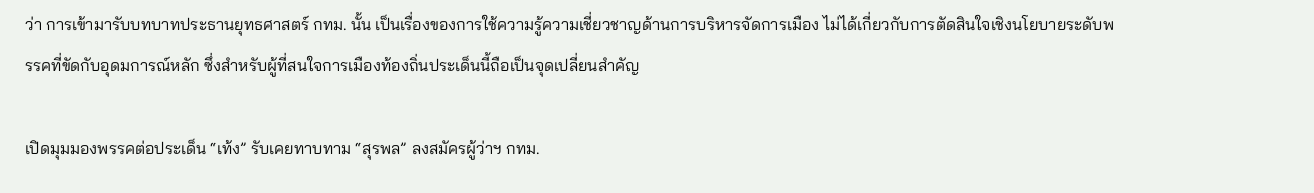ว่า การเข้ามารับบทบาทประธานยุทธศาสตร์ กทม. นั้น เป็นเรื่องของการใช้ความรู้ความเชี่ยวชาญด้านการบริหารจัดการเมือง ไม่ได้เกี่ยวกับการตัดสินใจเชิงนโยบายระดับพรรคที่ขัดกับอุดมการณ์หลัก ซึ่งสำหรับผู้ที่สนใจการเมืองท้องถิ่นประเด็นนี้ถือเป็นจุดเปลี่ยนสำคัญ

เปิดมุมมองพรรคต่อประเด็น “เท้ง” รับเคยทาบทาม “สุรพล” ลงสมัครผู้ว่าฯ กทม.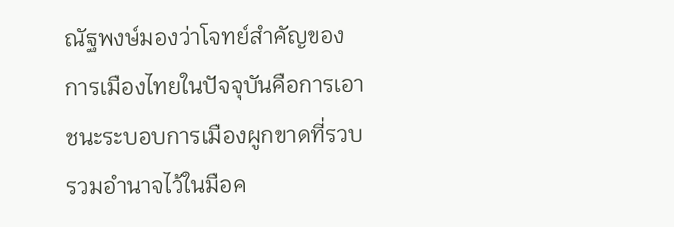ณัฐพงษ์มองว่าโจทย์สำคัญของการเมืองไทยในปัจจุบันคือการเอาชนะระบอบการเมืองผูกขาดที่รวบรวมอำนาจไว้ในมือค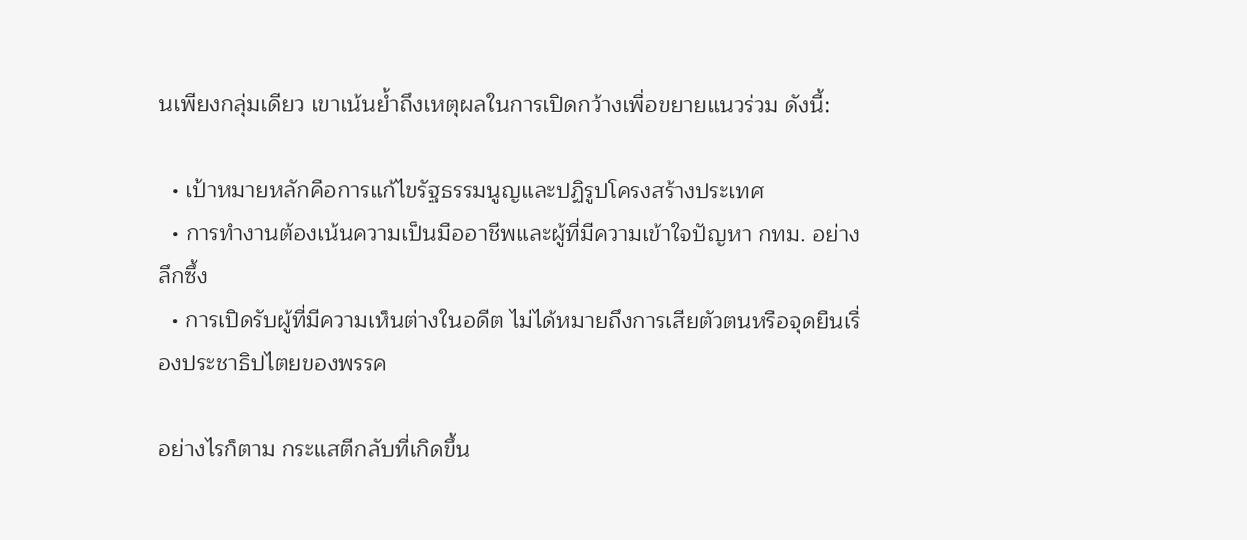นเพียงกลุ่มเดียว เขาเน้นย้ำถึงเหตุผลในการเปิดกว้างเพื่อขยายแนวร่วม ดังนี้:

  • เป้าหมายหลักคือการแก้ไขรัฐธรรมนูญและปฏิรูปโครงสร้างประเทศ
  • การทำงานต้องเน้นความเป็นมืออาชีพและผู้ที่มีความเข้าใจปัญหา กทม. อย่างลึกซึ้ง
  • การเปิดรับผู้ที่มีความเห็นต่างในอดีต ไม่ได้หมายถึงการเสียตัวตนหรือจุดยืนเรื่องประชาธิปไตยของพรรค

อย่างไรก็ตาม กระแสตีกลับที่เกิดขึ้น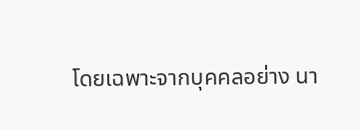โดยเฉพาะจากบุคคลอย่าง นา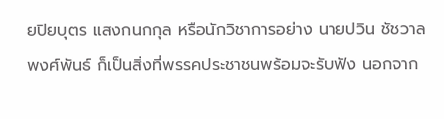ยปิยบุตร แสงกนกกุล หรือนักวิชาการอย่าง นายปวิน ชัชวาลพงศ์พันธ์ ก็เป็นสิ่งที่พรรคประชาชนพร้อมจะรับฟัง นอกจาก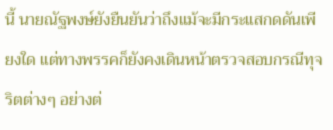นี้ นายณัฐพงษ์ยังยืนยันว่าถึงแม้จะมีกระแสกดดันเพียงใด แต่ทางพรรคก็ยังคงเดินหน้าตรวจสอบกรณีทุจริตต่างๆ อย่างต่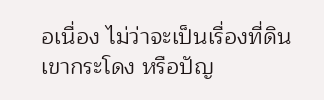อเนื่อง ไม่ว่าจะเป็นเรื่องที่ดินเขากระโดง หรือปัญ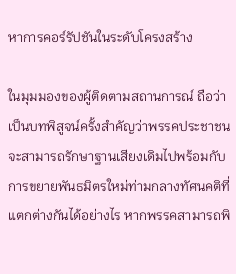หาการคอร์รัปชันในระดับโครงสร้าง

ในมุมมองของผู้ติดตามสถานการณ์ ถือว่าเป็นบทพิสูจน์ครั้งสำคัญว่าพรรคประชาชนจะสามารถรักษาฐานเสียงเดิมไปพร้อมกับการขยายพันธมิตรใหม่ท่ามกลางทัศนคติที่แตกต่างกันได้อย่างไร หากพรรคสามารถพิ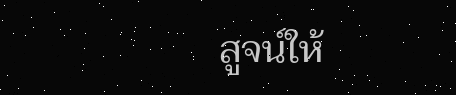สูจน์ให้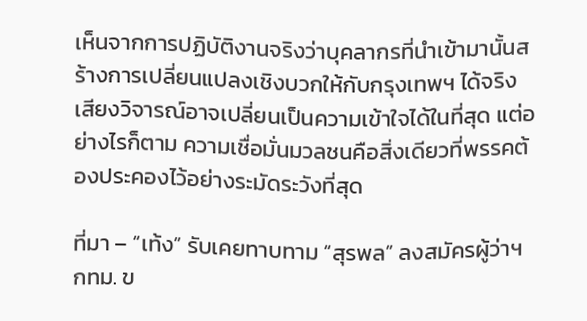เห็นจากการปฏิบัติงานจริงว่าบุคลากรที่นำเข้ามานั้นสร้างการเปลี่ยนแปลงเชิงบวกให้กับกรุงเทพฯ ได้จริง เสียงวิจารณ์อาจเปลี่ยนเป็นความเข้าใจได้ในที่สุด แต่อย่างไรก็ตาม ความเชื่อมั่นมวลชนคือสิ่งเดียวที่พรรคต้องประคองไว้อย่างระมัดระวังที่สุด

ที่มา – “เท้ง” รับเคยทาบทาม “สุรพล” ลงสมัครผู้ว่าฯ กทม. ข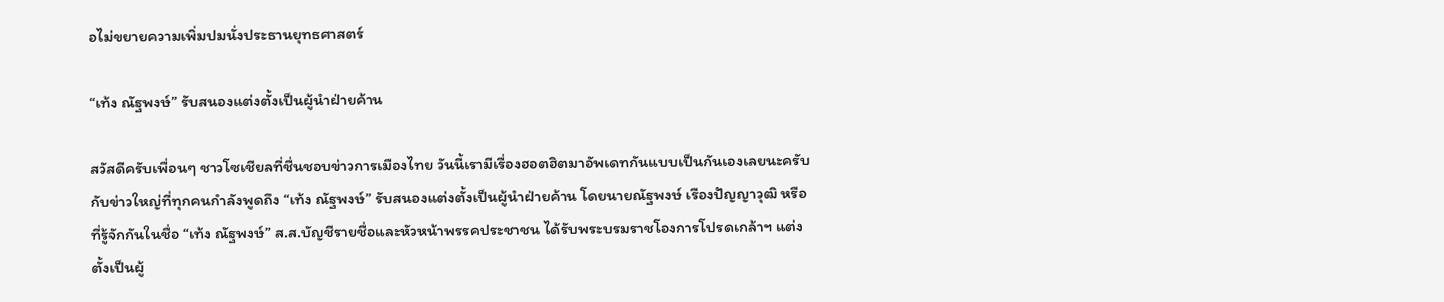อไม่ขยายความเพิ่มปมนั่งประธานยุทธศาสตร์

“เท้ง ณัฐพงษ์” รับสนองแต่งตั้งเป็นผู้นำฝ่ายค้าน

สวัสดีครับเพื่อนๆ ชาวโซเชียลที่ชื่นชอบข่าวการเมืองไทย วันนี้เรามีเรื่องฮอตฮิตมาอัพเดทกันแบบเป็นกันเองเลยนะครับ กับข่าวใหญ่ที่ทุกคนกำลังพูดถึง “เท้ง ณัฐพงษ์” รับสนองแต่งตั้งเป็นผู้นำฝ่ายค้าน โดยนายณัฐพงษ์ เรืองปัญญาวุฒิ หรือที่รู้จักกันในชื่อ “เท้ง ณัฐพงษ์” ส.ส.บัญชีรายชื่อและหัวหน้าพรรคประชาชน ได้รับพระบรมราชโองการโปรดเกล้าฯ แต่งตั้งเป็นผู้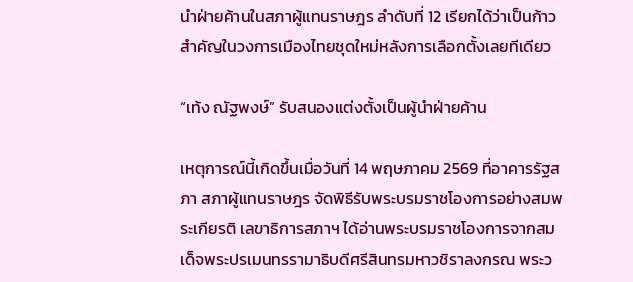นำฝ่ายค้านในสภาผู้แทนราษฎร ลำดับที่ 12 เรียกได้ว่าเป็นก้าวสำคัญในวงการเมืองไทยชุดใหม่หลังการเลือกตั้งเลยทีเดียว

“เท้ง ณัฐพงษ์” รับสนองแต่งตั้งเป็นผู้นำฝ่ายค้าน

เหตุการณ์นี้เกิดขึ้นเมื่อวันที่ 14 พฤษภาคม 2569 ที่อาคารรัฐสภา สภาผู้แทนราษฎร จัดพิธีรับพระบรมราชโองการอย่างสมพระเกียรติ เลขาธิการสภาฯ ได้อ่านพระบรมราชโองการจากสมเด็จพระปรเมนทรรามาธิบดีศรีสินทรมหาวชิราลงกรณ พระว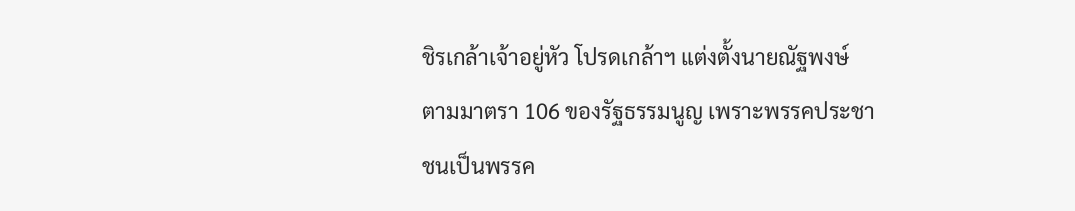ชิรเกล้าเจ้าอยู่หัว โปรดเกล้าฯ แต่งตั้งนายณัฐพงษ์ ตามมาตรา 106 ของรัฐธรรมนูญ เพราะพรรคประชาชนเป็นพรรค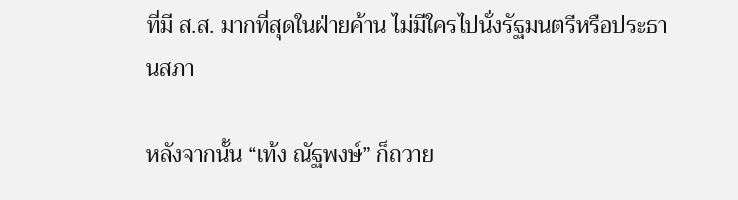ที่มี ส.ส. มากที่สุดในฝ่ายค้าน ไม่มีใครไปนั่งรัฐมนตรีหรือประธานสภา

หลังจากนั้น “เท้ง ณัฐพงษ์” ก็ถวาย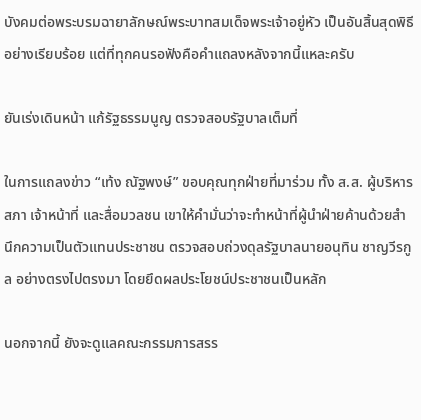บังคมต่อพระบรมฉายาลักษณ์พระบาทสมเด็จพระเจ้าอยู่หัว เป็นอันสิ้นสุดพิธีอย่างเรียบร้อย แต่ที่ทุกคนรอฟังคือคำแถลงหลังจากนี้แหละครับ

ยันเร่งเดินหน้า แก้รัฐธรรมนูญ ตรวจสอบรัฐบาลเต็มที่

ในการแถลงข่าว “เท้ง ณัฐพงษ์” ขอบคุณทุกฝ่ายที่มาร่วม ทั้ง ส.ส. ผู้บริหารสภา เจ้าหน้าที่ และสื่อมวลชน เขาให้คำมั่นว่าจะทำหน้าที่ผู้นำฝ่ายค้านด้วยสำนึกความเป็นตัวแทนประชาชน ตรวจสอบถ่วงดุลรัฐบาลนายอนุทิน ชาญวีรกูล อย่างตรงไปตรงมา โดยยึดผลประโยชน์ประชาชนเป็นหลัก

นอกจากนี้ ยังจะดูแลคณะกรรมการสรร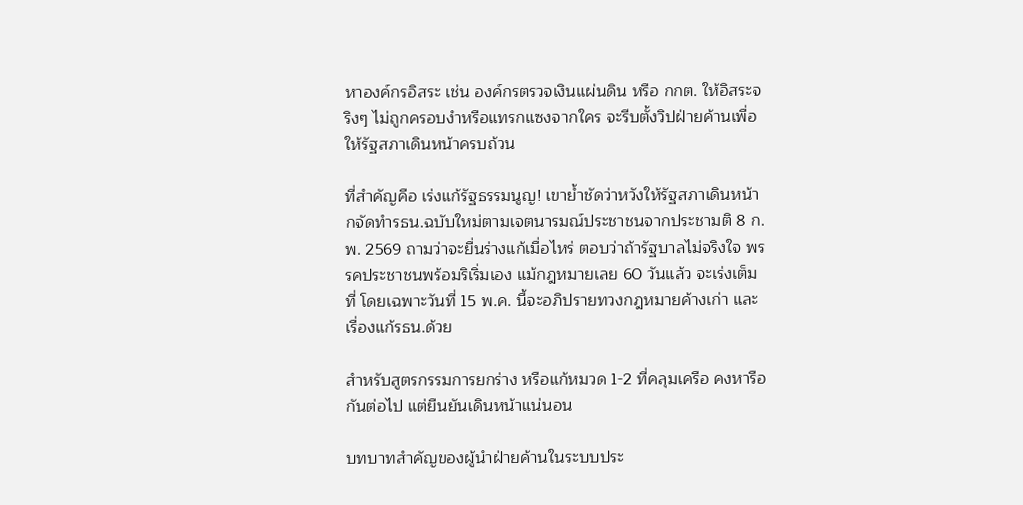หาองค์กรอิสระ เช่น องค์กรตรวจเงินแผ่นดิน หรือ กกต. ให้อิสระจริงๆ ไม่ถูกครอบงำหรือแทรกแซงจากใคร จะรีบตั้งวิปฝ่ายค้านเพื่อให้รัฐสภาเดินหน้าครบถ้วน

ที่สำคัญคือ เร่งแก้รัฐธรรมนูญ! เขาย้ำชัดว่าหวังให้รัฐสภาเดินหน้ากจัดทำรธน.ฉบับใหม่ตามเจตนารมณ์ประชาชนจากประชามติ 8 ก.พ. 2569 ถามว่าจะยื่นร่างแก้เมื่อไหร่ ตอบว่าถ้ารัฐบาลไม่จริงใจ พรรคประชาชนพร้อมริเริ่มเอง แม้กฎหมายเลย 60 วันแล้ว จะเร่งเต็มที่ โดยเฉพาะวันที่ 15 พ.ค. นี้จะอภิปรายทวงกฎหมายค้างเก่า และเรื่องแก้รธน.ด้วย

สำหรับสูตรกรรมการยกร่าง หรือแก้หมวด 1-2 ที่คลุมเครือ คงหารือกันต่อไป แต่ยืนยันเดินหน้าแน่นอน

บทบาทสำคัญของผู้นำฝ่ายค้านในระบบประ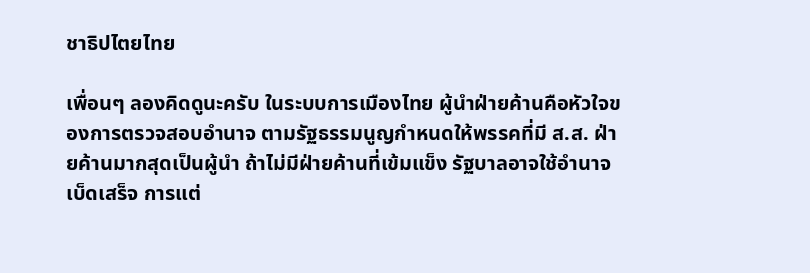ชาธิปไตยไทย

เพื่อนๆ ลองคิดดูนะครับ ในระบบการเมืองไทย ผู้นำฝ่ายค้านคือหัวใจของการตรวจสอบอำนาจ ตามรัฐธรรมนูญกำหนดให้พรรคที่มี ส.ส. ฝ่ายค้านมากสุดเป็นผู้นำ ถ้าไม่มีฝ่ายค้านที่เข้มแข็ง รัฐบาลอาจใช้อำนาจเบ็ดเสร็จ การแต่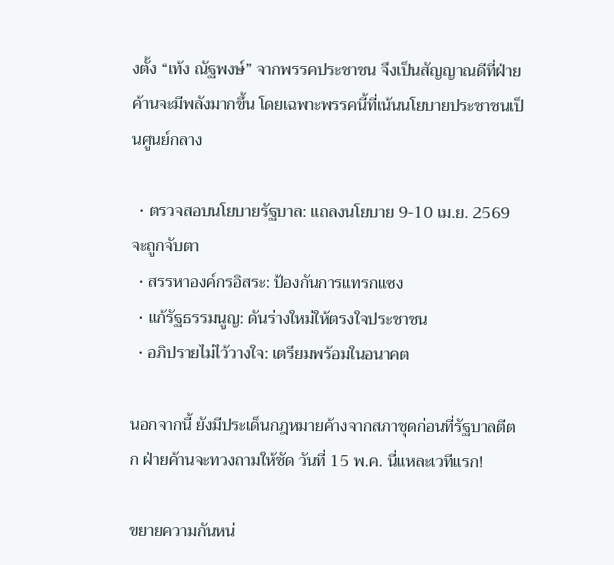งตั้ง “เท้ง ณัฐพงษ์” จากพรรคประชาชน จึงเป็นสัญญาณดีที่ฝ่ายค้านจะมีพลังมากขึ้น โดยเฉพาะพรรคนี้ที่เน้นนโยบายประชาชนเป็นศูนย์กลาง

  • ตรวจสอบนโยบายรัฐบาล: แถลงนโยบาย 9-10 เม.ย. 2569 จะถูกจับตา
  • สรรหาองค์กรอิสระ: ป้องกันการแทรกแซง
  • แก้รัฐธรรมนูญ: ดันร่างใหม่ให้ตรงใจประชาชน
  • อภิปรายไม่ไว้วางใจ: เตรียมพร้อมในอนาคต

นอกจากนี้ ยังมีประเด็นกฎหมายค้างจากสภาชุดก่อนที่รัฐบาลตีตก ฝ่ายค้านจะทวงถามให้ชัด วันที่ 15 พ.ค. นี่แหละเวทีแรก!

ขยายความกันหน่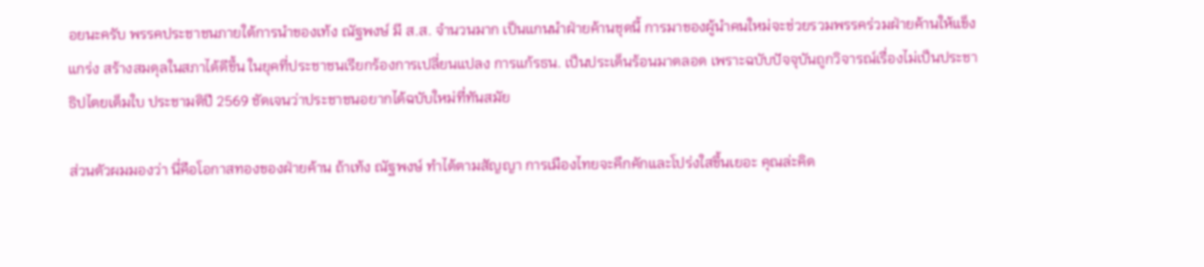อยนะครับ พรรคประชาชนภายใต้การนำของเท้ง ณัฐพงษ์ มี ส.ส. จำนวนมาก เป็นแกนนำฝ่ายค้านชุดนี้ การมาของผู้นำคนใหม่จะช่วยรวมพรรคร่วมฝ่ายค้านให้แข็งแกร่ง สร้างสมดุลในสภาได้ดีขึ้น ในยุคที่ประชาชนเรียกร้องการเปลี่ยนแปลง การแก้รธน. เป็นประเด็นร้อนมาตลอด เพราะฉบับปัจจุบันถูกวิจารณ์เรื่องไม่เป็นประชาธิปไตยเต็มใบ ประชามติปี 2569 ชัดเจนว่าประชาชนอยากได้ฉบับใหม่ที่ทันสมัย

ส่วนตัวผมมองว่า นี่คือโอกาสทองของฝ่ายค้าน ถ้าเท้ง ณัฐพงษ์ ทำได้ตามสัญญา การเมืองไทยจะคึกคักและโปร่งใสขึ้นเยอะ คุณล่ะคิด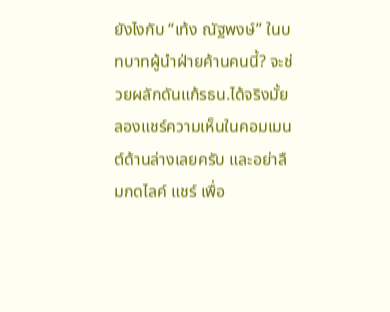ยังไงกับ “เท้ง ณัฐพงษ์” ในบทบาทผู้นำฝ่ายค้านคนนี้? จะช่วยผลักดันแก้รธน.ได้จริงมั้ย ลองแชร์ความเห็นในคอมเมนต์ด้านล่างเลยครับ และอย่าลืมกดไลค์ แชร์ เพื่อ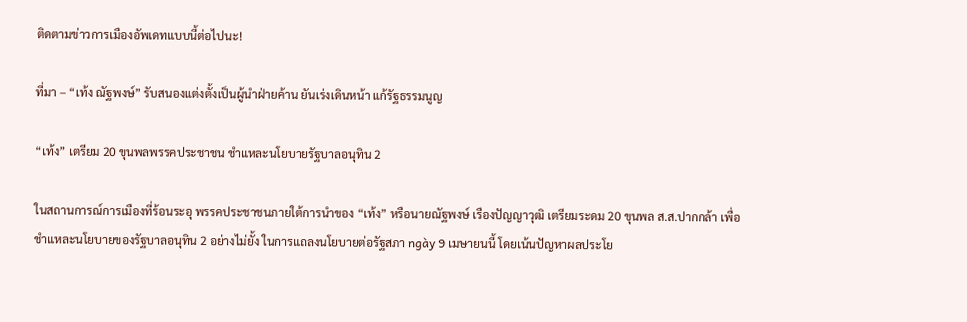ติดตามข่าวการเมืองอัพเดทแบบนี้ต่อไปนะ!

ที่มา – “เท้ง ณัฐพงษ์” รับสนองแต่งตั้งเป็นผู้นำฝ่ายค้าน ยันเร่งเดินหน้า แก้รัฐธรรมนูญ

“เท้ง” เตรียม 20 ขุนพลพรรคประชาชน ชำแหละนโยบายรัฐบาลอนุทิน 2

ในสถานการณ์การเมืองที่ร้อนระอุ พรรคประชาชนภายใต้การนำของ “เท้ง” หรือนายณัฐพงษ์ เรืองปัญญาวุฒิ เตรียมระดม 20 ขุนพล ส.ส.ปากกล้า เพื่อชำแหละนโยบายของรัฐบาลอนุทิน 2 อย่างไม่ยั้ง ในการแถลงนโยบายต่อรัฐสภา ngày 9 เมษายนนี้ โดยเน้นปัญหาผลประโย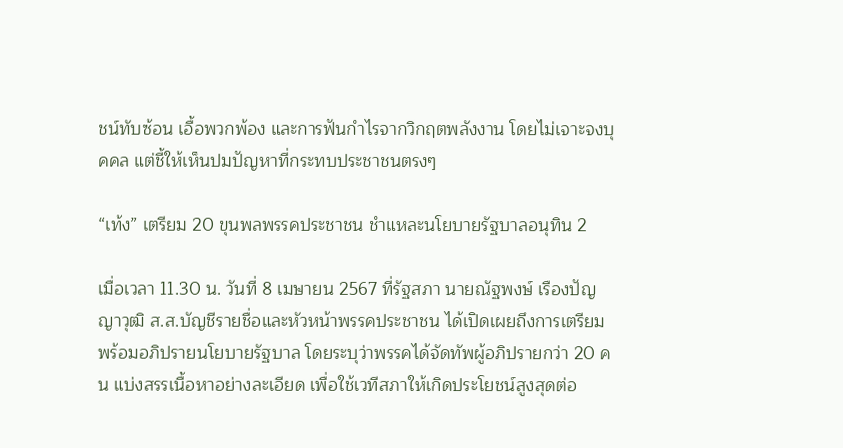ชน์ทับซ้อน เอื้อพวกพ้อง และการฟันกำไรจากวิกฤตพลังงาน โดยไม่เจาะจงบุคคล แต่ชี้ให้เห็นปมปัญหาที่กระทบประชาชนตรงๆ

“เท้ง” เตรียม 20 ขุนพลพรรคประชาชน ชำแหละนโยบายรัฐบาลอนุทิน 2

เมื่อเวลา 11.30 น. วันที่ 8 เมษายน 2567 ที่รัฐสภา นายณัฐพงษ์ เรืองปัญญาวุฒิ ส.ส.บัญชีรายชื่อและหัวหน้าพรรคประชาชน ได้เปิดเผยถึงการเตรียมพร้อมอภิปรายนโยบายรัฐบาล โดยระบุว่าพรรคได้จัดทัพผู้อภิปรายกว่า 20 คน แบ่งสรรเนื้อหาอย่างละเอียด เพื่อใช้เวทีสภาให้เกิดประโยชน์สูงสุดต่อ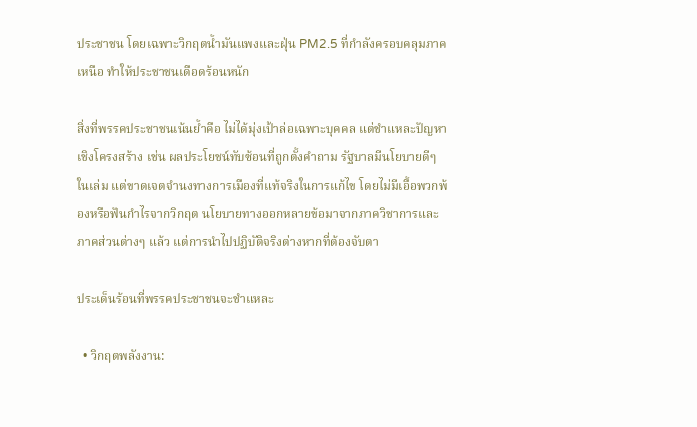ประชาชน โดยเฉพาะวิกฤตน้ำมันแพงและฝุ่น PM2.5 ที่กำลังครอบคลุมภาคเหนือ ทำให้ประชาชนเดือดร้อนหนัก

สิ่งที่พรรคประชาชนเน้นย้ำคือ ไม่ได้มุ่งเป้าล่อเฉพาะบุคคล แต่ชำแหละปัญหาเชิงโครงสร้าง เช่น ผลประโยชน์ทับซ้อนที่ถูกตั้งคำถาม รัฐบาลมีนโยบายดีๆ ในเล่ม แต่ขาดเจตจำนงทางการเมืองที่แท้จริงในการแก้ไข โดยไม่มีเอื้อพวกพ้องหรือฟันกำไรจากวิกฤต นโยบายทางออกหลายข้อมาจากภาควิชาการและภาคส่วนต่างๆ แล้ว แต่การนำไปปฏิบัติจริงต่างหากที่ต้องจับตา

ประเด็นร้อนที่พรรคประชาชนจะชำแหละ

  • วิกฤตพลังงาน: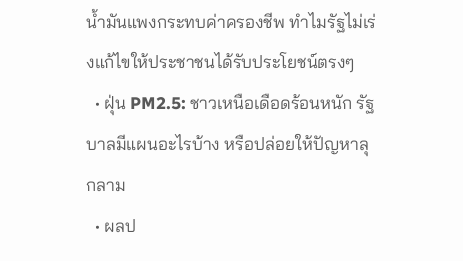น้ำมันแพงกระทบค่าครองชีพ ทำไมรัฐไม่เร่งแก้ไขให้ประชาชนได้รับประโยชน์ตรงๆ
  • ฝุ่น PM2.5: ชาวเหนือเดือดร้อนหนัก รัฐบาลมีแผนอะไรบ้าง หรือปล่อยให้ปัญหาลุกลาม
  • ผลป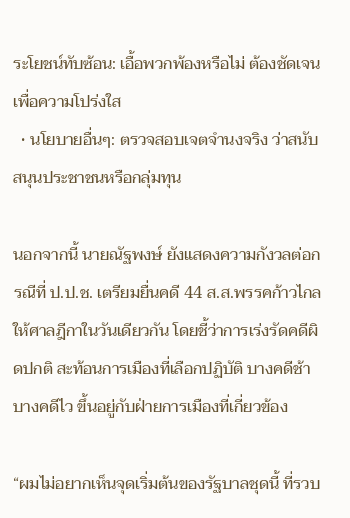ระโยชน์ทับซ้อน: เอื้อพวกพ้องหรือไม่ ต้องชัดเจนเพื่อความโปร่งใส
  • นโยบายอื่นๆ: ตรวจสอบเจตจำนงจริง ว่าสนับสนุนประชาชนหรือกลุ่มทุน

นอกจากนี้ นายณัฐพงษ์ ยังแสดงความกังวลต่อกรณีที่ ป.ป.ช. เตรียมยื่นคดี 44 ส.ส.พรรคก้าวไกลให้ศาลฎีกาในวันเดียวกัน โดยชี้ว่าการเร่งรัดคดีผิดปกติ สะท้อนการเมืองที่เลือกปฏิบัติ บางคดีช้า บางคดีไว ขึ้นอยู่กับฝ่ายการเมืองที่เกี่ยวข้อง

“ผมไม่อยากเห็นจุดเริ่มต้นของรัฐบาลชุดนี้ ที่รวบ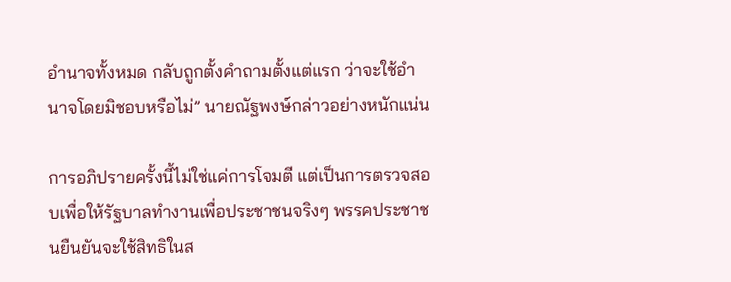อำนาจทั้งหมด กลับถูกตั้งคำถามตั้งแต่แรก ว่าจะใช้อำนาจโดยมิชอบหรือไม่” นายณัฐพงษ์กล่าวอย่างหนักแน่น

การอภิปรายครั้งนี้ไม่ใช่แค่การโจมตี แต่เป็นการตรวจสอบเพื่อให้รัฐบาลทำงานเพื่อประชาชนจริงๆ พรรคประชาชนยืนยันจะใช้สิทธิในส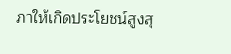ภาให้เกิดประโยชน์สูงสุ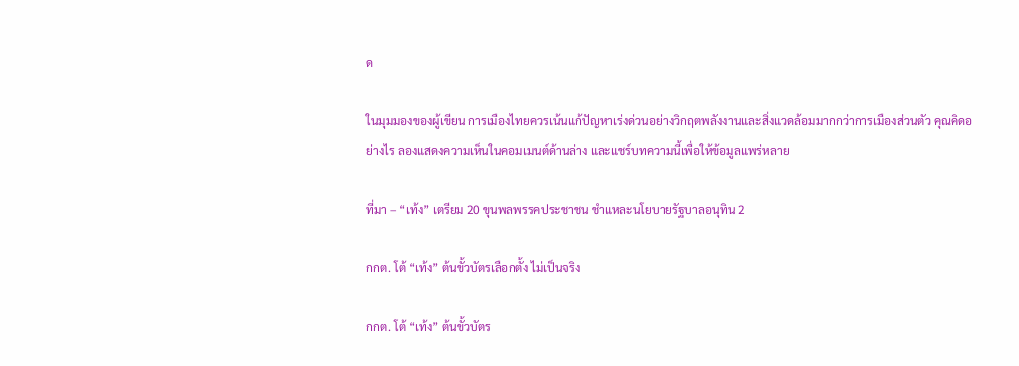ด

ในมุมมองของผู้เขียน การเมืองไทยควรเน้นแก้ปัญหาเร่งด่วนอย่างวิกฤตพลังงานและสิ่งแวดล้อมมากกว่าการเมืองส่วนตัว คุณคิดอย่างไร ลองแสดงความเห็นในคอมเมนต์ด้านล่าง และแชร์บทความนี้เพื่อให้ข้อมูลแพร่หลาย

ที่มา – “เท้ง” เตรียม 20 ขุนพลพรรคประชาชน ชำแหละนโยบายรัฐบาลอนุทิน 2

กกต. โต้ “เท้ง” ต้นขั้วบัตรเลือกตั้ง ไม่เป็นจริง

กกต. โต้ “เท้ง” ต้นขั้วบัตร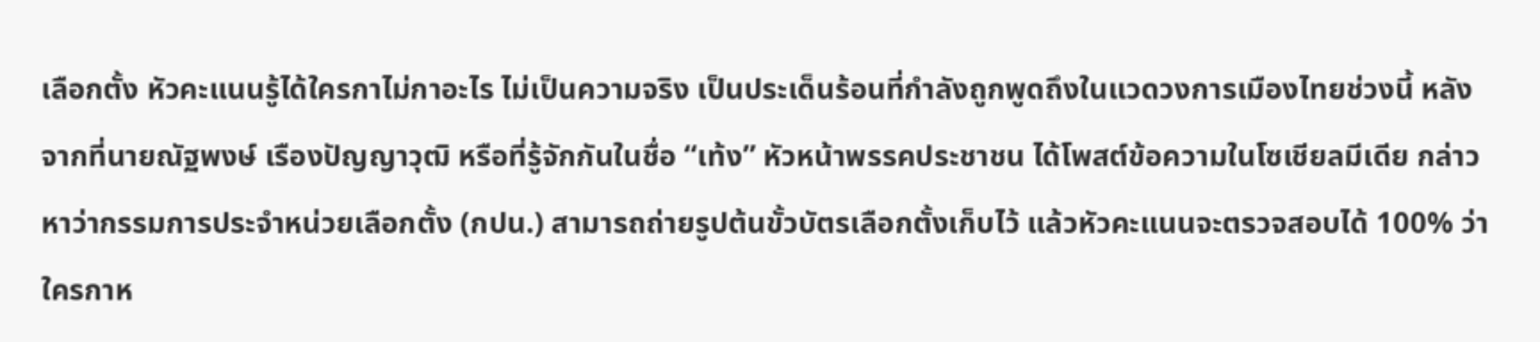เลือกตั้ง หัวคะแนนรู้ได้ใครกาไม่กาอะไร ไม่เป็นความจริง เป็นประเด็นร้อนที่กำลังถูกพูดถึงในแวดวงการเมืองไทยช่วงนี้ หลังจากที่นายณัฐพงษ์ เรืองปัญญาวุฒิ หรือที่รู้จักกันในชื่อ “เท้ง” หัวหน้าพรรคประชาชน ได้โพสต์ข้อความในโซเชียลมีเดีย กล่าวหาว่ากรรมการประจำหน่วยเลือกตั้ง (กปน.) สามารถถ่ายรูปต้นขั้วบัตรเลือกตั้งเก็บไว้ แล้วหัวคะแนนจะตรวจสอบได้ 100% ว่าใครกาห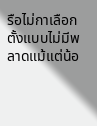รือไม่กาเลือกตั้งแบบไม่มีพลาดแม้แต่น้อ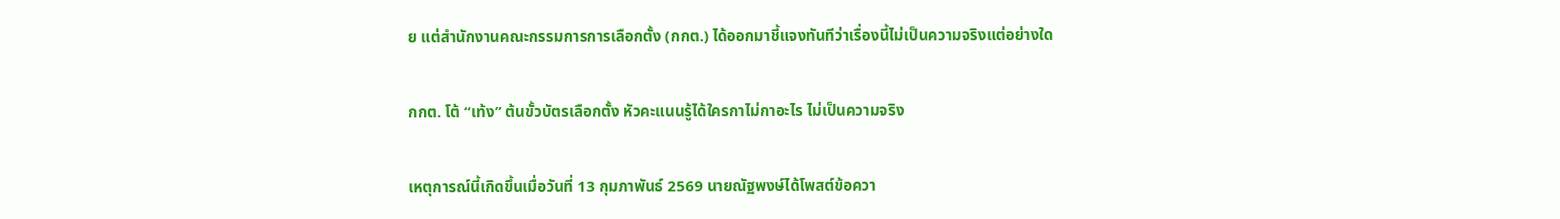ย แต่สำนักงานคณะกรรมการการเลือกตั้ง (กกต.) ได้ออกมาชี้แจงทันทีว่าเรื่องนี้ไม่เป็นความจริงแต่อย่างใด

กกต. โต้ “เท้ง” ต้นขั้วบัตรเลือกตั้ง หัวคะแนนรู้ได้ใครกาไม่กาอะไร ไม่เป็นความจริง

เหตุการณ์นี้เกิดขึ้นเมื่อวันที่ 13 กุมภาพันธ์ 2569 นายณัฐพงษ์ได้โพสต์ข้อควา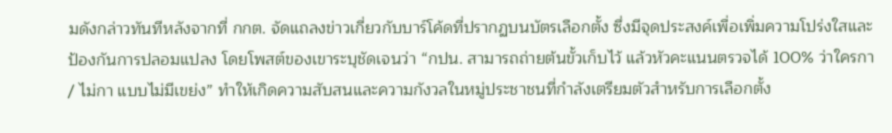มดังกล่าวทันทีหลังจากที่ กกต. จัดแถลงข่าวเกี่ยวกับบาร์โค้ดที่ปรากฏบนบัตรเลือกตั้ง ซึ่งมีจุดประสงค์เพื่อเพิ่มความโปร่งใสและป้องกันการปลอมแปลง โดยโพสต์ของเขาระบุชัดเจนว่า “กปน. สามารถถ่ายต้นขั้วเก็บไว้ แล้วหัวคะแนนตรวจได้ 100% ว่าใครกา / ไม่กา แบบไม่มีเขย่ง” ทำให้เกิดความสับสนและความกังวลในหมู่ประชาชนที่กำลังเตรียมตัวสำหรับการเลือกตั้ง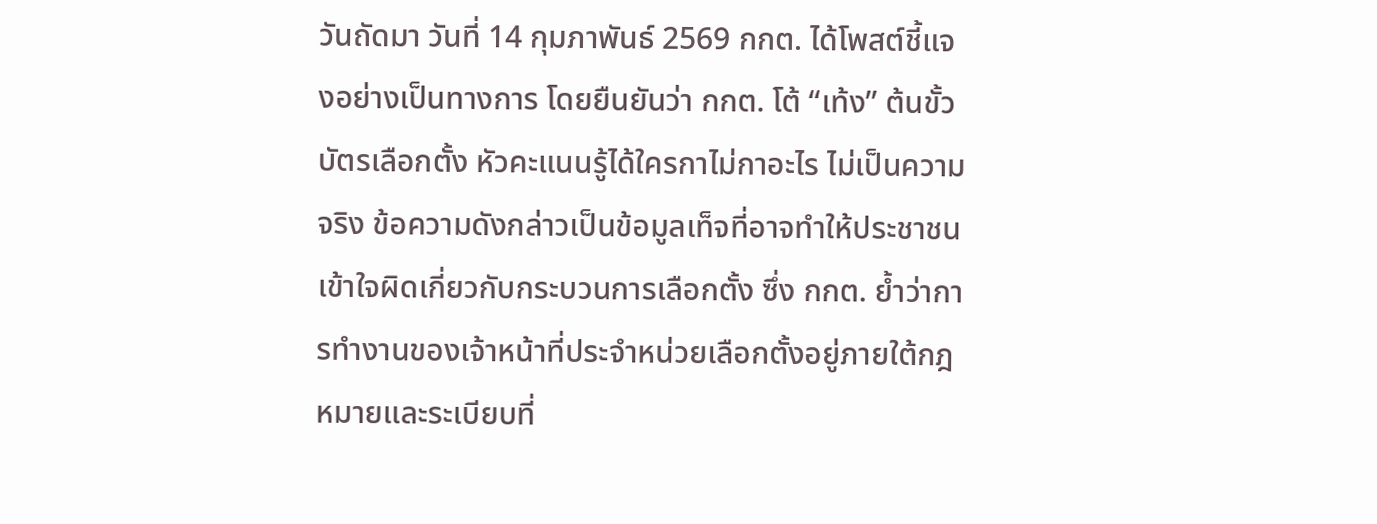วันถัดมา วันที่ 14 กุมภาพันธ์ 2569 กกต. ได้โพสต์ชี้แจงอย่างเป็นทางการ โดยยืนยันว่า กกต. โต้ “เท้ง” ต้นขั้วบัตรเลือกตั้ง หัวคะแนนรู้ได้ใครกาไม่กาอะไร ไม่เป็นความจริง ข้อความดังกล่าวเป็นข้อมูลเท็จที่อาจทำให้ประชาชนเข้าใจผิดเกี่ยวกับกระบวนการเลือกตั้ง ซึ่ง กกต. ย้ำว่าการทำงานของเจ้าหน้าที่ประจำหน่วยเลือกตั้งอยู่ภายใต้กฎหมายและระเบียบที่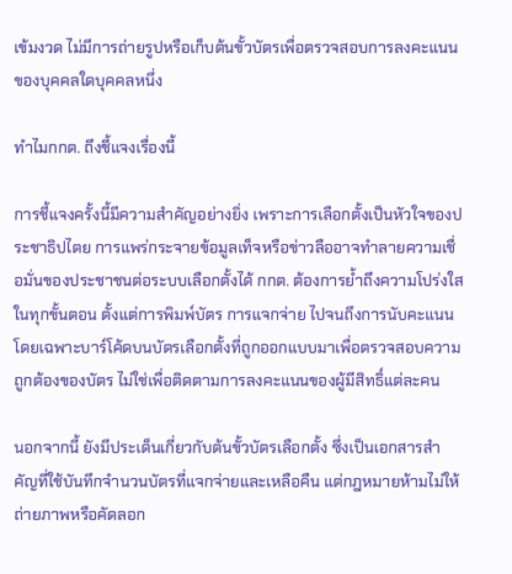เข้มงวด ไม่มีการถ่ายรูปหรือเก็บต้นขั้วบัตรเพื่อตรวจสอบการลงคะแนนของบุคคลใดบุคคลหนึ่ง

ทำไมกกต. ถึงชี้แจงเรื่องนี้

การชี้แจงครั้งนี้มีความสำคัญอย่างยิ่ง เพราะการเลือกตั้งเป็นหัวใจของประชาธิปไตย การแพร่กระจายข้อมูลเท็จหรือข่าวลืออาจทำลายความเชื่อมั่นของประชาชนต่อระบบเลือกตั้งได้ กกต. ต้องการย้ำถึงความโปร่งใสในทุกขั้นตอน ตั้งแต่การพิมพ์บัตร การแจกจ่าย ไปจนถึงการนับคะแนน โดยเฉพาะบาร์โค้ดบนบัตรเลือกตั้งที่ถูกออกแบบมาเพื่อตรวจสอบความถูกต้องของบัตร ไม่ใช่เพื่อติดตามการลงคะแนนของผู้มีสิทธิ์แต่ละคน

นอกจากนี้ ยังมีประเด็นเกี่ยวกับต้นขั้วบัตรเลือกตั้ง ซึ่งเป็นเอกสารสำคัญที่ใช้บันทึกจำนวนบัตรที่แจกจ่ายและเหลือคืน แต่กฎหมายห้ามไม่ให้ถ่ายภาพหรือคัดลอก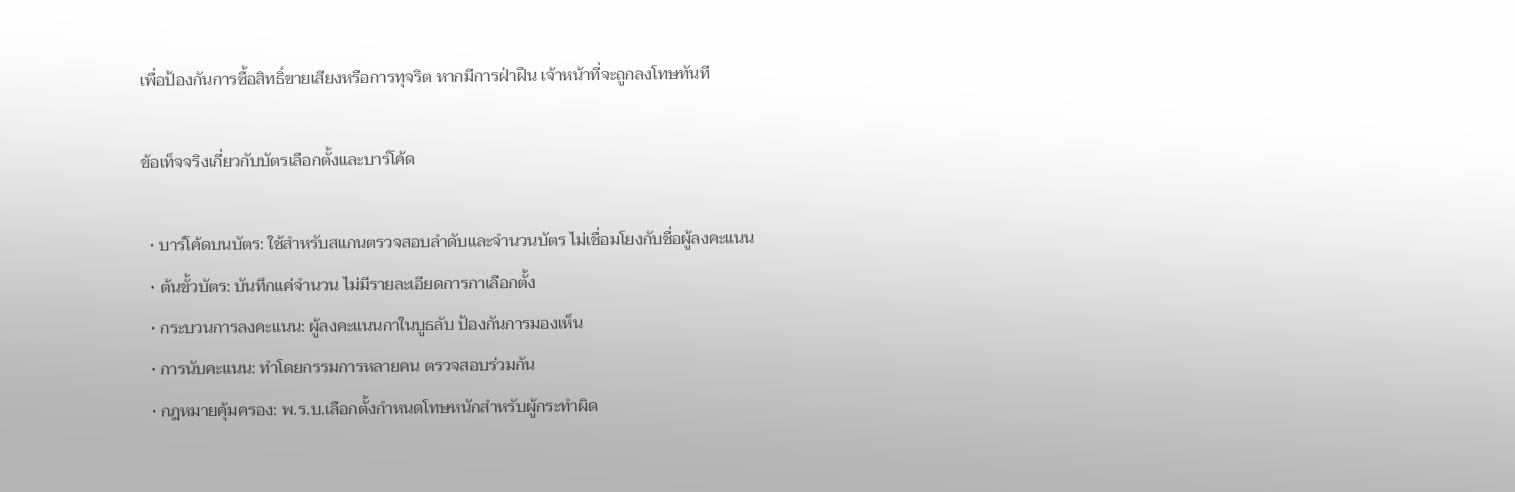เพื่อป้องกันการซื้อสิทธิ์ขายเสียงหรือการทุจริต หากมีการฝ่าฝืน เจ้าหน้าที่จะถูกลงโทษทันที

ข้อเท็จจริงเกี่ยวกับบัตรเลือกตั้งและบาร์โค้ด

  • บาร์โค้ดบนบัตร: ใช้สำหรับสแกนตรวจสอบลำดับและจำนวนบัตร ไม่เชื่อมโยงกับชื่อผู้ลงคะแนน
  • ต้นขั้วบัตร: บันทึกแค่จำนวน ไม่มีรายละเอียดการกาเลือกตั้ง
  • กระบวนการลงคะแนน: ผู้ลงคะแนนกาในบูธลับ ป้องกันการมองเห็น
  • การนับคะแนน: ทำโดยกรรมการหลายคน ตรวจสอบร่วมกัน
  • กฎหมายคุ้มครอง: พ.ร.บ.เลือกตั้งกำหนดโทษหนักสำหรับผู้กระทำผิด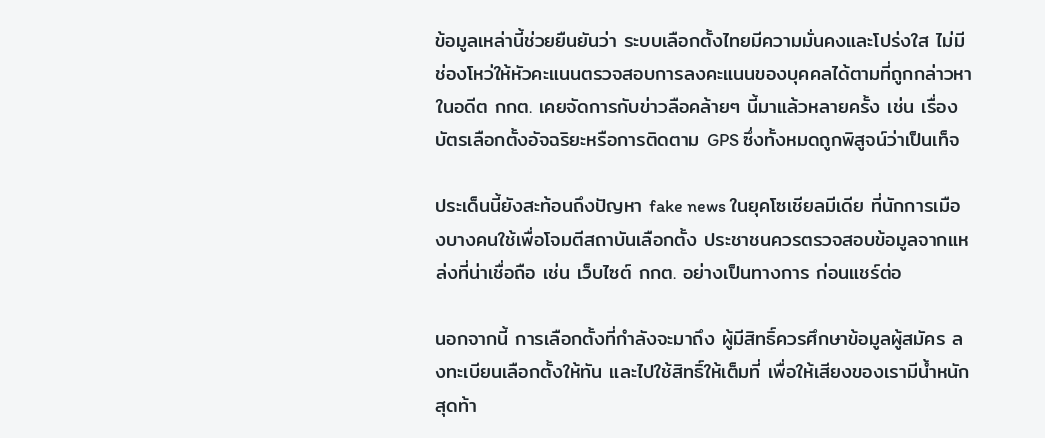ข้อมูลเหล่านี้ช่วยยืนยันว่า ระบบเลือกตั้งไทยมีความมั่นคงและโปร่งใส ไม่มีช่องโหว่ให้หัวคะแนนตรวจสอบการลงคะแนนของบุคคลได้ตามที่ถูกกล่าวหา ในอดีต กกต. เคยจัดการกับข่าวลือคล้ายๆ นี้มาแล้วหลายครั้ง เช่น เรื่องบัตรเลือกตั้งอัจฉริยะหรือการติดตาม GPS ซึ่งทั้งหมดถูกพิสูจน์ว่าเป็นเท็จ

ประเด็นนี้ยังสะท้อนถึงปัญหา fake news ในยุคโซเชียลมีเดีย ที่นักการเมืองบางคนใช้เพื่อโจมตีสถาบันเลือกตั้ง ประชาชนควรตรวจสอบข้อมูลจากแหล่งที่น่าเชื่อถือ เช่น เว็บไซต์ กกต. อย่างเป็นทางการ ก่อนแชร์ต่อ

นอกจากนี้ การเลือกตั้งที่กำลังจะมาถึง ผู้มีสิทธิ์ควรศึกษาข้อมูลผู้สมัคร ลงทะเบียนเลือกตั้งให้ทัน และไปใช้สิทธิ์ให้เต็มที่ เพื่อให้เสียงของเรามีน้ำหนัก สุดท้า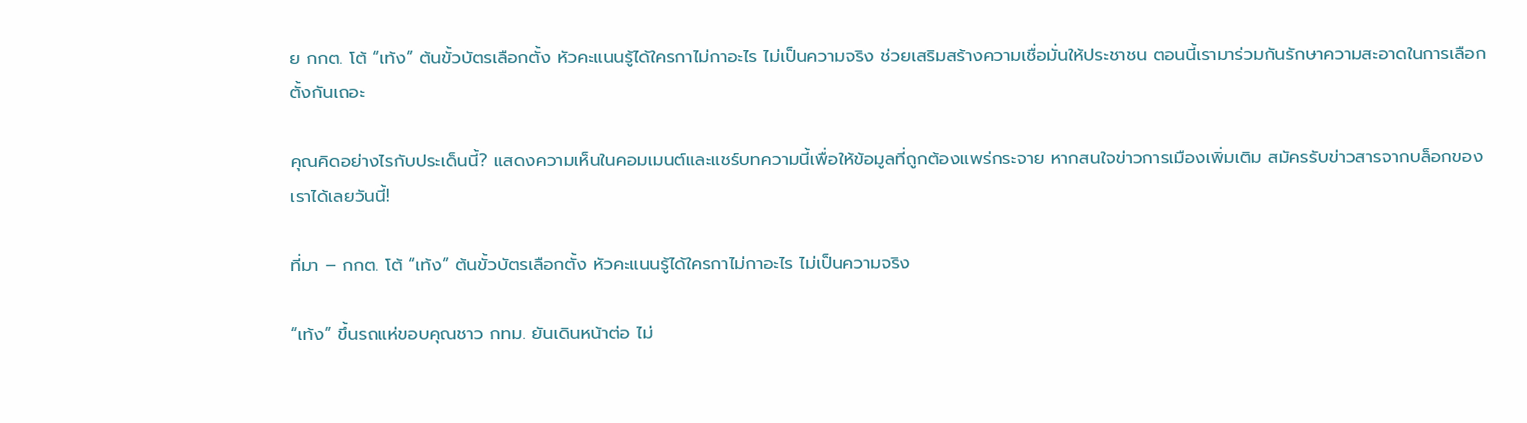ย กกต. โต้ “เท้ง” ต้นขั้วบัตรเลือกตั้ง หัวคะแนนรู้ได้ใครกาไม่กาอะไร ไม่เป็นความจริง ช่วยเสริมสร้างความเชื่อมั่นให้ประชาชน ตอนนี้เรามาร่วมกันรักษาความสะอาดในการเลือกตั้งกันเถอะ

คุณคิดอย่างไรกับประเด็นนี้? แสดงความเห็นในคอมเมนต์และแชร์บทความนี้เพื่อให้ข้อมูลที่ถูกต้องแพร่กระจาย หากสนใจข่าวการเมืองเพิ่มเติม สมัครรับข่าวสารจากบล็อกของเราได้เลยวันนี้!

ที่มา – กกต. โต้ “เท้ง” ต้นขั้วบัตรเลือกตั้ง หัวคะแนนรู้ได้ใครกาไม่กาอะไร ไม่เป็นความจริง

“เท้ง” ขึ้นรถแห่ขอบคุณชาว กทม. ยันเดินหน้าต่อ ไม่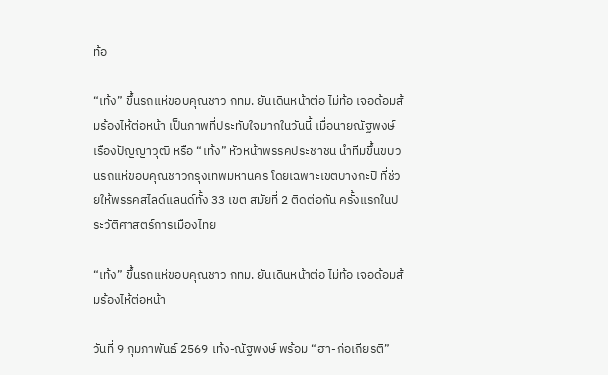ท้อ

“เท้ง” ขึ้นรถแห่ขอบคุณชาว กทม. ยันเดินหน้าต่อ ไม่ท้อ เจอด้อมส้มร้องไห้ต่อหน้า เป็นภาพที่ประทับใจมากในวันนี้ เมื่อนายณัฐพงษ์ เรืองปัญญาวุฒิ หรือ “เท้ง” หัวหน้าพรรคประชาชน นำทีมขึ้นขบวนรถแห่ขอบคุณชาวกรุงเทพมหานคร โดยเฉพาะเขตบางกะปิ ที่ช่วยให้พรรคสไลด์แลนด์ทั้ง 33 เขต สมัยที่ 2 ติดต่อกัน ครั้งแรกในประวัติศาสตร์การเมืองไทย

“เท้ง” ขึ้นรถแห่ขอบคุณชาว กทม. ยันเดินหน้าต่อ ไม่ท้อ เจอด้อมส้มร้องไห้ต่อหน้า

วันที่ 9 กุมภาพันธ์ 2569 เท้ง-ณัฐพงษ์ พร้อม “ฮา-ก่อเกียรติ”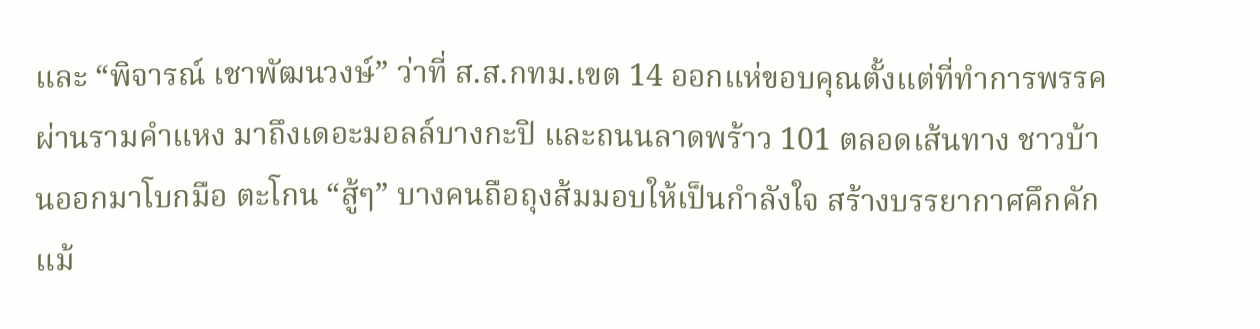และ “พิจารณ์ เชาพัฒนวงษ์” ว่าที่ ส.ส.กทม.เขต 14 ออกแห่ขอบคุณตั้งแต่ที่ทำการพรรค ผ่านรามคำแหง มาถึงเดอะมอลล์บางกะปิ และถนนลาดพร้าว 101 ตลอดเส้นทาง ชาวบ้านออกมาโบกมือ ตะโกน “สู้ๆ” บางคนถือถุงส้มมอบให้เป็นกำลังใจ สร้างบรรยากาศคึกคัก แม้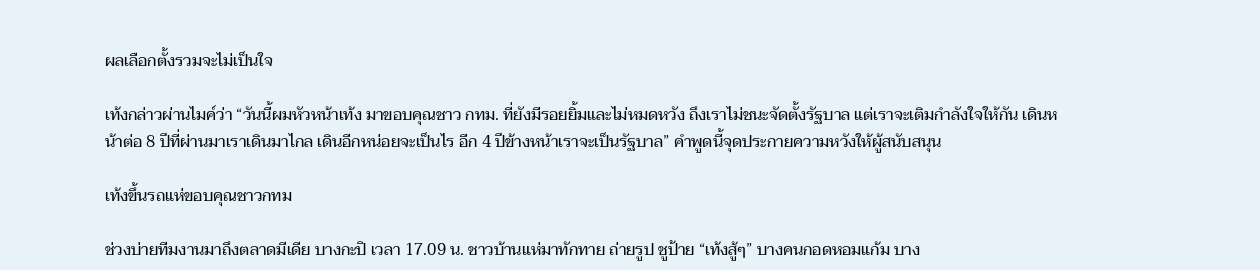ผลเลือกตั้งรวมจะไม่เป็นใจ

เท้งกล่าวผ่านไมค์ว่า “วันนี้ผมหัวหน้าเท้ง มาขอบคุณชาว กทม. ที่ยังมีรอยยิ้มและไม่หมดหวัง ถึงเราไม่ชนะจัดตั้งรัฐบาล แต่เราจะเติมกำลังใจให้กัน เดินหน้าต่อ 8 ปีที่ผ่านมาเราเดินมาไกล เดินอีกหน่อยจะเป็นไร อีก 4 ปีข้างหน้าเราจะเป็นรัฐบาล” คำพูดนี้จุดประกายความหวังให้ผู้สนับสนุน

เท้งขึ้นรถแห่ขอบคุณชาวกทม

ช่วงบ่ายทีมงานมาถึงตลาดมีเดีย บางกะปิ เวลา 17.09 น. ชาวบ้านแห่มาทักทาย ถ่ายรูป ชูป้าย “เท้งสู้ๆ” บางคนกอดหอมแก้ม บาง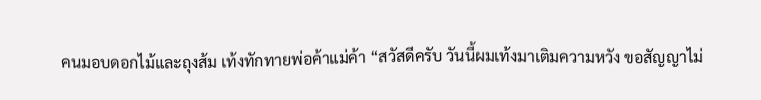คนมอบดอกไม้และถุงส้ม เท้งทักทายพ่อค้าแม่ค้า “สวัสดีครับ วันนี้ผมเท้งมาเติมความหวัง ขอสัญญาไม่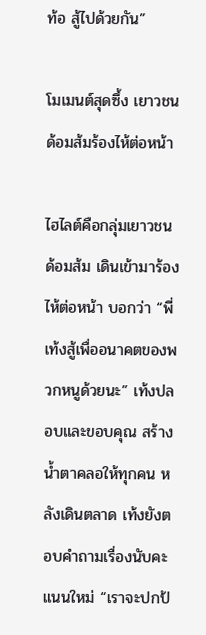ท้อ สู้ไปด้วยกัน”

โมเมนต์สุดซึ้ง เยาวชนด้อมส้มร้องไห้ต่อหน้า

ไฮไลต์คือกลุ่มเยาวชนด้อมส้ม เดินเข้ามาร้องไห้ต่อหน้า บอกว่า “พี่เท้งสู้เพื่ออนาคตของพวกหนูด้วยนะ” เท้งปลอบและขอบคุณ สร้างน้ำตาคลอให้ทุกคน หลังเดินตลาด เท้งยังตอบคำถามเรื่องนับคะแนนใหม่ “เราจะปกป้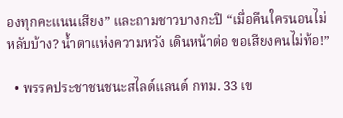องทุกคะแนนเสียง” และถามชาวบางกะปิ “เมื่อคืนใครนอนไม่หลับบ้าง? น้ำตาแห่งความหวัง เดินหน้าต่อ ขอเสียงคนไม่ท้อ!”

  • พรรคประชาชนชนะสไลด์แลนด์ กทม. 33 เข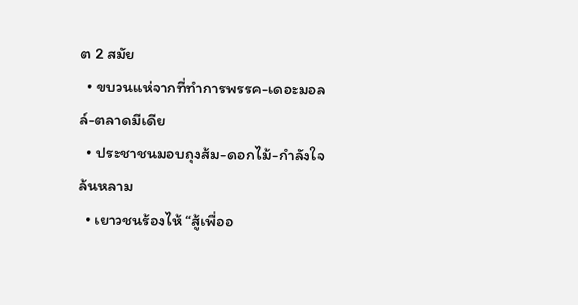ต 2 สมัย
  • ขบวนแห่จากที่ทำการพรรค-เดอะมอลล์-ตลาดมีเดีย
  • ประชาชนมอบถุงส้ม-ดอกไม้-กำลังใจล้นหลาม
  • เยาวชนร้องไห้ “สู้เพื่ออ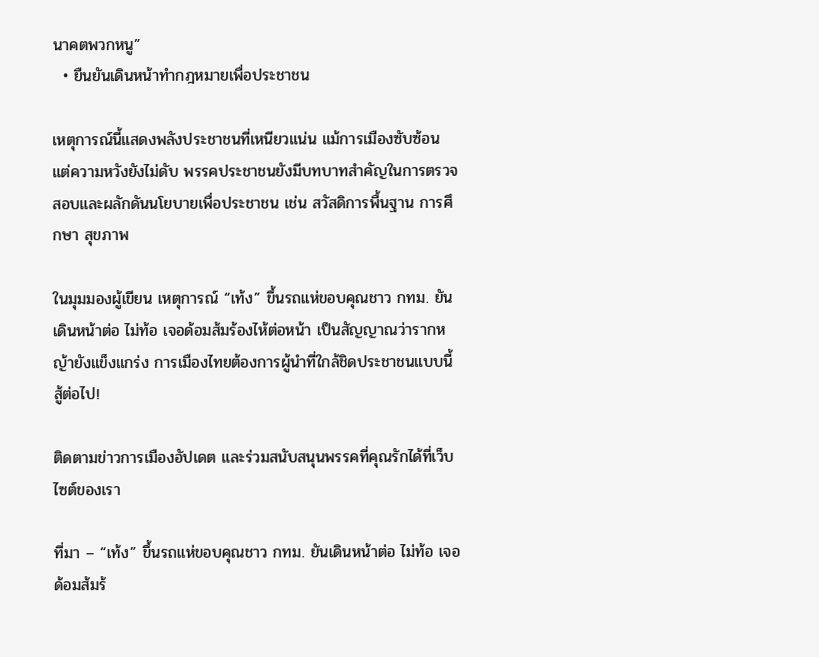นาคตพวกหนู”
  • ยืนยันเดินหน้าทำกฎหมายเพื่อประชาชน

เหตุการณ์นี้แสดงพลังประชาชนที่เหนียวแน่น แม้การเมืองซับซ้อน แต่ความหวังยังไม่ดับ พรรคประชาชนยังมีบทบาทสำคัญในการตรวจสอบและผลักดันนโยบายเพื่อประชาชน เช่น สวัสดิการพื้นฐาน การศึกษา สุขภาพ

ในมุมมองผู้เขียน เหตุการณ์ “เท้ง” ขึ้นรถแห่ขอบคุณชาว กทม. ยันเดินหน้าต่อ ไม่ท้อ เจอด้อมส้มร้องไห้ต่อหน้า เป็นสัญญาณว่ารากหญ้ายังแข็งแกร่ง การเมืองไทยต้องการผู้นำที่ใกล้ชิดประชาชนแบบนี้ สู้ต่อไป!

ติดตามข่าวการเมืองอัปเดต และร่วมสนับสนุนพรรคที่คุณรักได้ที่เว็บไซต์ของเรา

ที่มา – “เท้ง” ขึ้นรถแห่ขอบคุณชาว กทม. ยันเดินหน้าต่อ ไม่ท้อ เจอด้อมส้มร้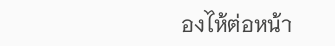องไห้ต่อหน้า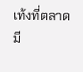เท้งที่ตลาดมี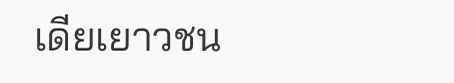เดียเยาวชน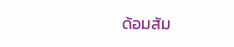ด้อมส้ม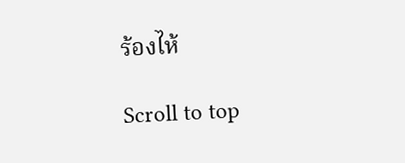ร้องไห้

Scroll to top